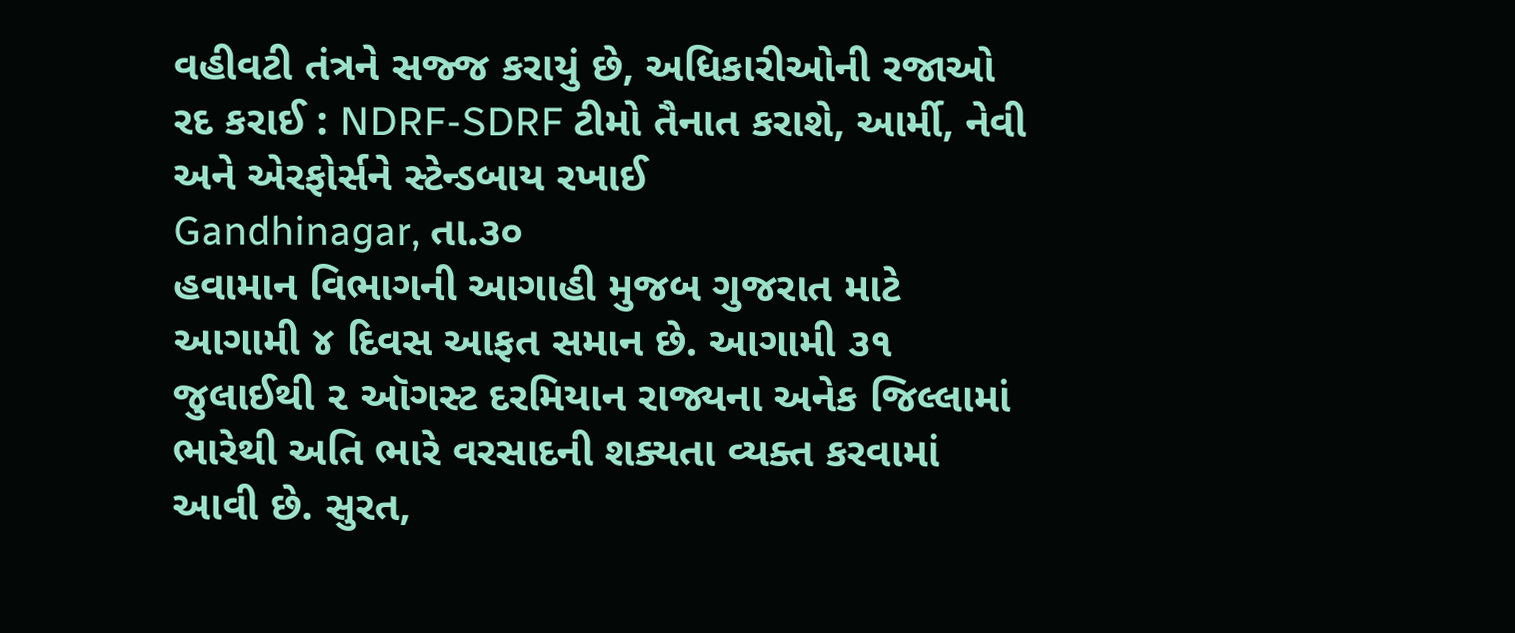વહીવટી તંત્રને સજ્જ કરાયું છે, અધિકારીઓની રજાઓ રદ કરાઈ : NDRF-SDRF ટીમો તૈનાત કરાશે, આર્મી, નેવી અને એરફોર્સને સ્ટેન્ડબાય રખાઈ
Gandhinagar, તા.૩૦
હવામાન વિભાગની આગાહી મુજબ ગુજરાત માટે આગામી ૪ દિવસ આફત સમાન છે. આગામી ૩૧ જુલાઈથી ૨ ઑગસ્ટ દરમિયાન રાજ્યના અનેક જિલ્લામાં ભારેથી અતિ ભારે વરસાદની શક્યતા વ્યક્ત કરવામાં આવી છે. સુરત,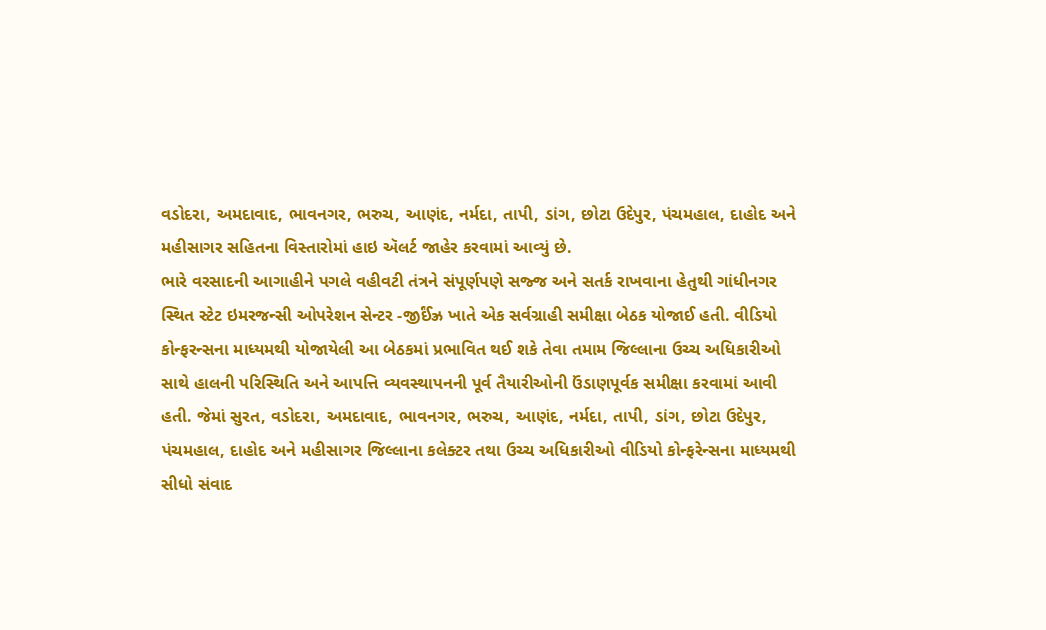વડોદરા, અમદાવાદ, ભાવનગર, ભરુચ, આણંદ, નર્મદા, તાપી, ડાંગ, છોટા ઉદેપુર, પંચમહાલ, દાહોદ અને મહીસાગર સહિતના વિસ્તારોમાં હાઇ ઍલર્ટ જાહેર કરવામાં આવ્યું છે.
ભારે વરસાદની આગાહીને પગલે વહીવટી તંત્રને સંપૂર્ણપણે સજ્જ અને સતર્ક રાખવાના હેતુથી ગાંધીનગર સ્થિત સ્ટેટ ઇમરજન્સી ઓપરેશન સેન્ટર -જીર્ઈંઝ્ર ખાતે એક સર્વગ્રાહી સમીક્ષા બેઠક યોજાઈ હતી. વીડિયો કોન્ફરન્સના માધ્યમથી યોજાયેલી આ બેઠકમાં પ્રભાવિત થઈ શકે તેવા તમામ જિલ્લાના ઉચ્ચ અધિકારીઓ સાથે હાલની પરિસ્થિતિ અને આપત્તિ વ્યવસ્થાપનની પૂર્વ તૈયારીઓની ઉંડાણપૂર્વક સમીક્ષા કરવામાં આવી હતી. જેમાં સુરત, વડોદરા, અમદાવાદ, ભાવનગર, ભરુચ, આણંદ, નર્મદા, તાપી, ડાંગ, છોટા ઉદેપુર, પંચમહાલ, દાહોદ અને મહીસાગર જિલ્લાના કલેક્ટર તથા ઉચ્ચ અધિકારીઓ વીડિયો કોન્ફરેન્સના માધ્યમથી સીધો સંવાદ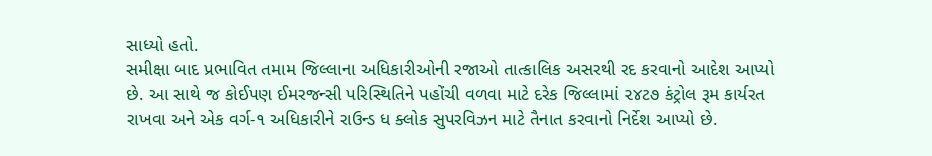સાધ્યો હતો.
સમીક્ષા બાદ પ્રભાવિત તમામ જિલ્લાના અધિકારીઓની રજાઓ તાત્કાલિક અસરથી રદ કરવાનો આદેશ આપ્યો છે. આ સાથે જ કોઈપણ ઈમરજન્સી પરિસ્થિતિને પહોંચી વળવા માટે દરેક જિલ્લામાં ૨૪ટ૭ કંટ્રોલ રૂમ કાર્યરત રાખવા અને એક વર્ગ-૧ અધિકારીને રાઉન્ડ ધ ક્લોક સુપરવિઝન માટે તૈનાત કરવાનો નિર્દેશ આપ્યો છે.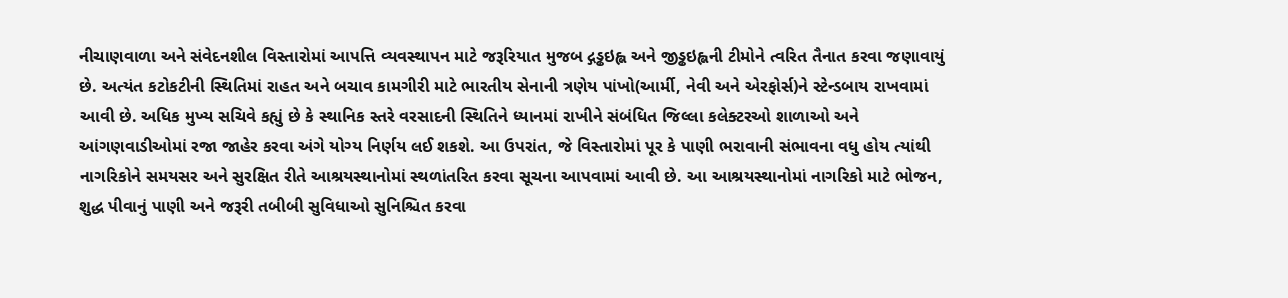નીચાણવાળા અને સંવેદનશીલ વિસ્તારોમાં આપત્તિ વ્યવસ્થાપન માટે જરૂરિયાત મુજબ દ્ગડ્ઢઇહ્લ અને જીડ્ઢઇહ્લની ટીમોને ત્વરિત તૈનાત કરવા જણાવાયું છે. અત્યંત કટોકટીની સ્થિતિમાં રાહત અને બચાવ કામગીરી માટે ભારતીય સેનાની ત્રણેય પાંખો(આર્મી, નેવી અને એરફોર્સ)ને સ્ટેન્ડબાય રાખવામાં આવી છે. અધિક મુખ્ય સચિવે કહ્યું છે કે સ્થાનિક સ્તરે વરસાદની સ્થિતિને ધ્યાનમાં રાખીને સંબંધિત જિલ્લા કલેક્ટરઓ શાળાઓ અને આંગણવાડીઓમાં રજા જાહેર કરવા અંગે યોગ્ય નિર્ણય લઈ શકશે. આ ઉપરાંત, જે વિસ્તારોમાં પૂર કે પાણી ભરાવાની સંભાવના વધુ હોય ત્યાંથી નાગરિકોને સમયસર અને સુરક્ષિત રીતે આશ્રયસ્થાનોમાં સ્થળાંતરિત કરવા સૂચના આપવામાં આવી છે. આ આશ્રયસ્થાનોમાં નાગરિકો માટે ભોજન, શુદ્ધ પીવાનું પાણી અને જરૂરી તબીબી સુવિધાઓ સુનિશ્ચિત કરવા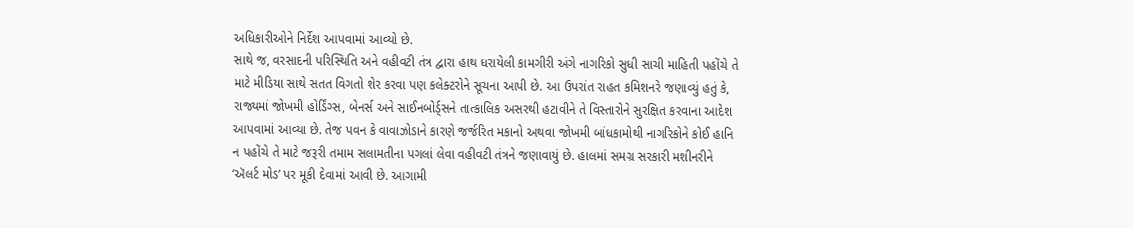અધિકારીઓને નિર્દેશ આપવામાં આવ્યો છે.
સાથે જ, વરસાદની પરિસ્થિતિ અને વહીવટી તંત્ર દ્વારા હાથ ધરાયેલી કામગીરી અંગે નાગરિકો સુધી સાચી માહિતી પહોંચે તે માટે મીડિયા સાથે સતત વિગતો શેર કરવા પણ કલેક્ટરોને સૂચના આપી છે. આ ઉપરાંત રાહત કમિશનરે જણાવ્યું હતું કે, રાજ્યમાં જોખમી હોર્ડિંગ્સ, બેનર્સ અને સાઈનબોર્ડ્સને તાત્કાલિક અસરથી હટાવીને તે વિસ્તારોને સુરક્ષિત કરવાના આદેશ આપવામાં આવ્યા છે. તેજ પવન કે વાવાઝોડાને કારણે જર્જરિત મકાનો અથવા જોખમી બાંધકામોથી નાગરિકોને કોઈ હાનિ ન પહોંચે તે માટે જરૂરી તમામ સલામતીના પગલાં લેવા વહીવટી તંત્રને જણાવાયું છે. હાલમાં સમગ્ર સરકારી મશીનરીને ’ઍલર્ટ મોડ’ પર મૂકી દેવામાં આવી છે. આગામી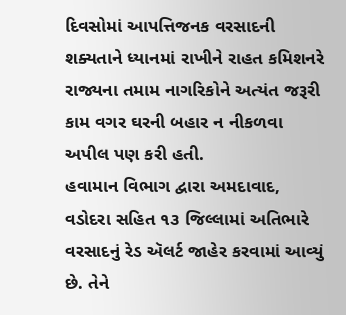દિવસોમાં આપત્તિજનક વરસાદની શક્યતાને ધ્યાનમાં રાખીને રાહત કમિશનરે રાજ્યના તમામ નાગરિકોને અત્યંત જરૂરી કામ વગર ઘરની બહાર ન નીકળવા અપીલ પણ કરી હતી.
હવામાન વિભાગ દ્વારા અમદાવાદ, વડોદરા સહિત ૧૩ જિલ્લામાં અતિભારે વરસાદનું રેડ ઍલર્ટ જાહેર કરવામાં આવ્યું છે. તેને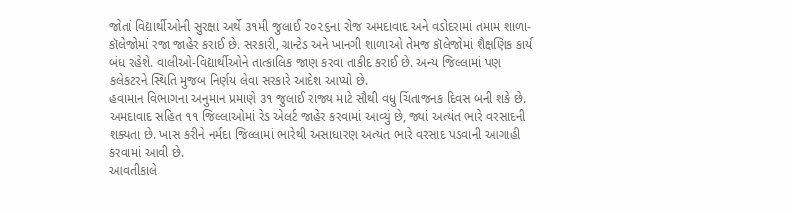જોતાં વિદ્યાર્થીઓની સુરક્ષા અર્થે ૩૧મી જુલાઈ ૨૦૨૬ના રોજ અમદાવાદ અને વડોદરામાં તમામ શાળા-કૉલેજોમાં રજા જાહેર કરાઈ છે. સરકારી, ગ્રાન્ટેડ અને ખાનગી શાળાઓ તેમજ કૉલેજોમાં શૈક્ષણિક કાર્ય બંધ રહેશે. વાલીઓ-વિદ્યાર્થીઓને તાત્કાલિક જાણ કરવા તાકીદ કરાઈ છે. અન્ય જિલ્લામાં પણ કલેકટરને સ્થિતિ મુજબ નિર્ણય લેવા સરકારે આદેશ આપ્યો છે.
હવામાન વિભાગના અનુમાન પ્રમાણે ૩૧ જુલાઈ રાજ્ય માટે સૌથી વધુ ચિંતાજનક દિવસ બની શકે છે. અમદાવાદ સહિત ૧૧ જિલ્લાઓમાં રેડ એલર્ટ જાહેર કરવામાં આવ્યું છે, જ્યાં અત્યંત ભારે વરસાદની શક્યતા છે. ખાસ કરીને નર્મદા જિલ્લામાં ભારેથી અસાધારણ અત્યંત ભારે વરસાદ પડવાની આગાહી કરવામાં આવી છે.
આવતીકાલે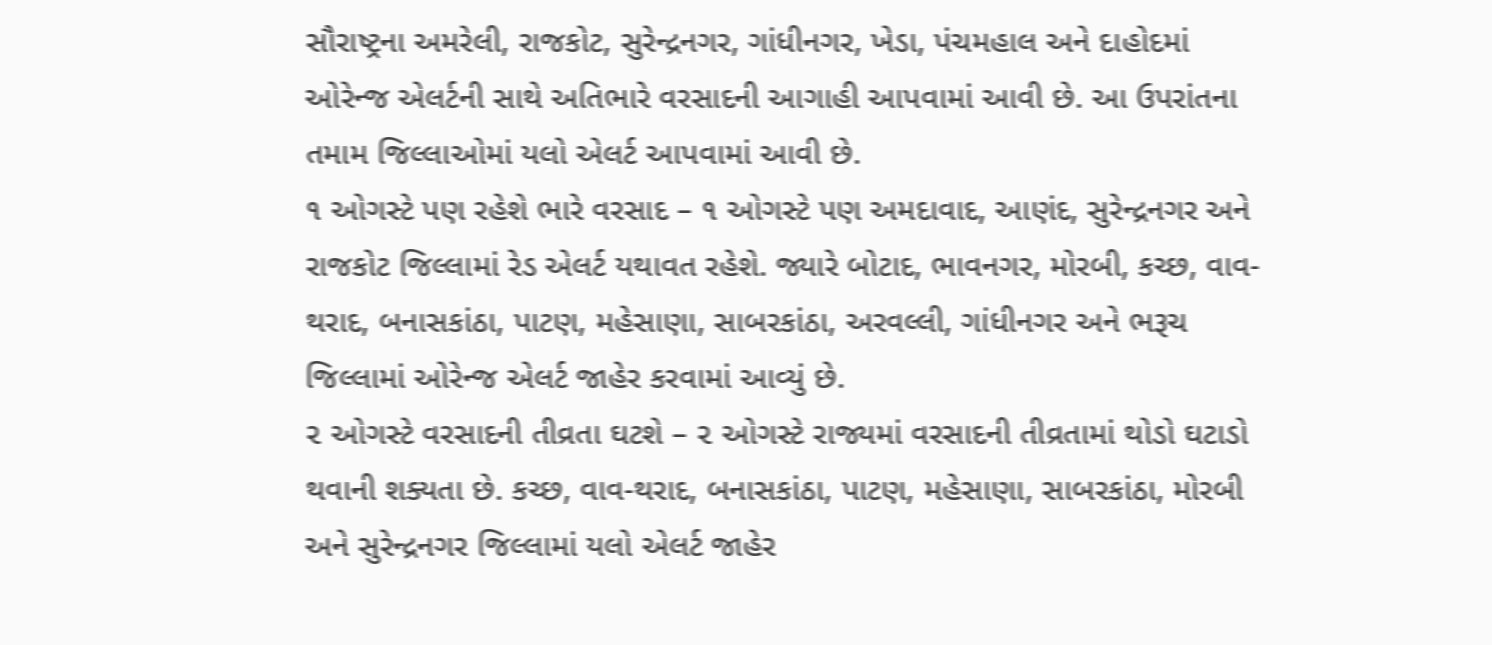સૌરાષ્ટ્રના અમરેલી, રાજકોટ, સુરેન્દ્રનગર, ગાંધીનગર, ખેડા, પંચમહાલ અને દાહોદમાં ઓરેન્જ એલર્ટની સાથે અતિભારે વરસાદની આગાહી આપવામાં આવી છે. આ ઉપરાંતના તમામ જિલ્લાઓમાં યલો એલર્ટ આપવામાં આવી છે.
૧ ઓગસ્ટે પણ રહેશે ભારે વરસાદ – ૧ ઓગસ્ટે પણ અમદાવાદ, આણંદ, સુરેન્દ્રનગર અને રાજકોટ જિલ્લામાં રેડ એલર્ટ યથાવત રહેશે. જ્યારે બોટાદ, ભાવનગર, મોરબી, કચ્છ, વાવ-થરાદ, બનાસકાંઠા, પાટણ, મહેસાણા, સાબરકાંઠા, અરવલ્લી, ગાંધીનગર અને ભરૂચ જિલ્લામાં ઓરેન્જ એલર્ટ જાહેર કરવામાં આવ્યું છે.
૨ ઓગસ્ટે વરસાદની તીવ્રતા ઘટશે – ૨ ઓગસ્ટે રાજ્યમાં વરસાદની તીવ્રતામાં થોડો ઘટાડો થવાની શક્યતા છે. કચ્છ, વાવ-થરાદ, બનાસકાંઠા, પાટણ, મહેસાણા, સાબરકાંઠા, મોરબી અને સુરેન્દ્રનગર જિલ્લામાં યલો એલર્ટ જાહેર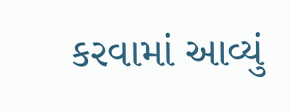કરવામાં આવ્યું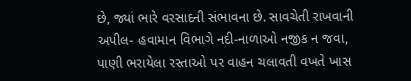છે, જ્યાં ભારે વરસાદની સંભાવના છે. સાવચેતી રાખવાની અપીલ- હવામાન વિભાગે નદી-નાળાઓ નજીક ન જવા, પાણી ભરાયેલા રસ્તાઓ પર વાહન ચલાવતી વખતે ખાસ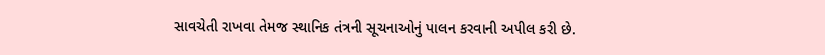સાવચેતી રાખવા તેમજ સ્થાનિક તંત્રની સૂચનાઓનું પાલન કરવાની અપીલ કરી છે.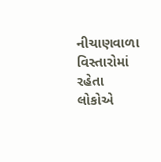નીચાણવાળા વિસ્તારોમાં રહેતા લોકોએ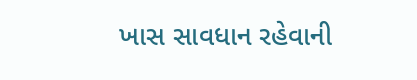ખાસ સાવધાન રહેવાની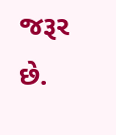જરૂર છે.